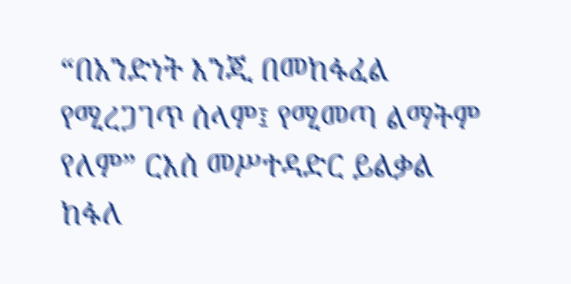“በአንድነት እንጂ በመከፋፈል የሚረጋገጥ ሰላም፤ የሚመጣ ልማትም የለም” ርእሰ መሥተዳድር ይልቃል ከፋለ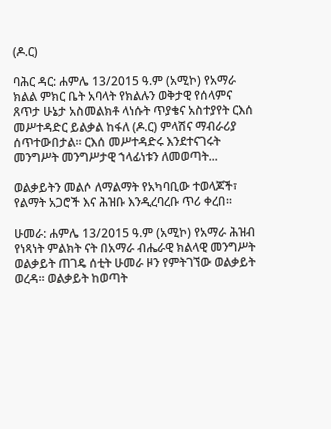(ዶ.ር)

ባሕር ዳር: ሐምሌ 13/2015 ዓ.ም (አሚኮ) የአማራ ክልል ምክር ቤት አባላት የክልሉን ወቅታዊ የሰላምና ጸጥታ ሁኔታ አስመልክቶ ላነሱት ጥያቄና አስተያየት ርእሰ መሥተዳድር ይልቃል ከፋለ (ዶ.ር) ምላሽና ማብራሪያ ሰጥተውበታል። ርእሰ መሥተዳድሩ እንደተናገሩት መንግሥት መንግሥታዊ ኀላፊነቱን ለመወጣት...

ወልቃይትን መልሶ ለማልማት የአካባቢው ተወላጆች፣ የልማት አጋሮች እና ሕዝቡ እንዲረባረቡ ጥሪ ቀረበ፡፡

ሁመራ: ሐምሌ 13/2015 ዓ.ም (አሚኮ) የአማራ ሕዝብ የነጻነት ምልክት ናት በአማራ ብሔራዊ ክልላዊ መንግሥት ወልቃይት ጠገዴ ሰቲት ሁመራ ዞን የምትገኘው ወልቃይት ወረዳ፡፡ ወልቃይት ከወጣት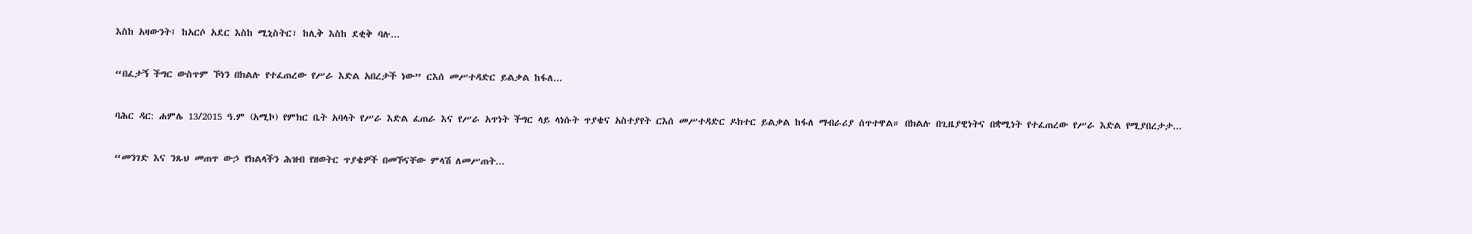እስከ አዛውንት፤ ከአርሶ አደር እስከ ሚኒስትር፣ ከሊቅ እስከ ደቂቅ ባሉ...

“በፈታኝ ችግር ውስጥም ኾነን በክልሉ የተፈጠረው የሥራ እድል አበረታች ነው” ርእሰ መሥተዳድር ይልቃል ከፋለ...

ባሕር ዳር: ሐምሌ 13/2015 ዓ.ም (አሚኮ) የምክር ቤት አባላት የሥራ እድል ፈጠራ እና የሥራ አጥነት ችግር ላይ ላነሱት ጥያቄና አስተያየት ርእሰ መሥተዳድር ዶክተር ይልቃል ከፋለ ማብራሪያ ሰጥተዋል። በክልሉ በጊዜያዊነትና በቋሚነት የተፈጠረው የሥራ እድል የሚያበረታታ...

“መንገድ እና ንጹህ መጠጥ ውኃ የክልላችን ሕዝብ የዘወትር ጥያቄዎች በመኾናቸው ምላሽ ለመሥጠት...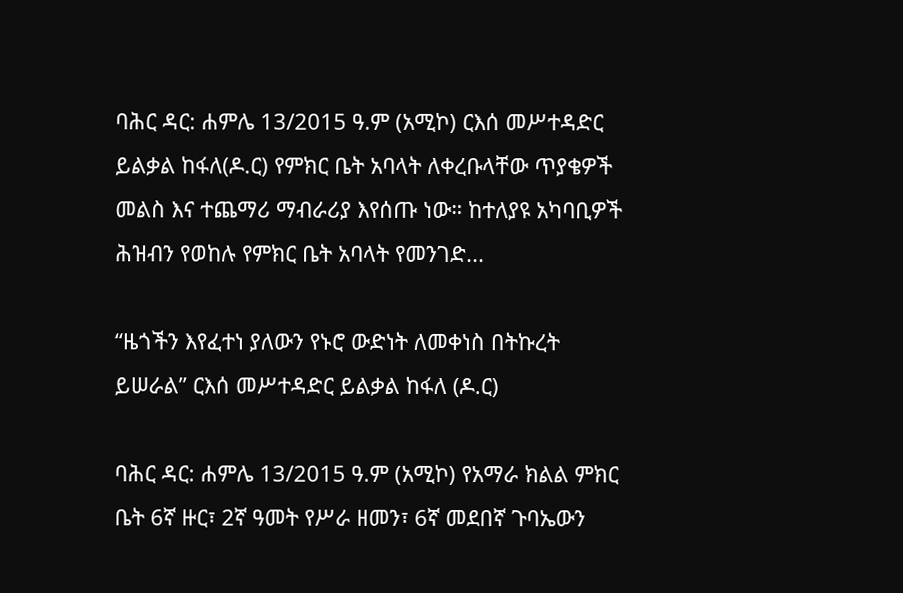ባሕር ዳር: ሐምሌ 13/2015 ዓ.ም (አሚኮ) ርእሰ መሥተዳድር ይልቃል ከፋለ(ዶ.ር) የምክር ቤት አባላት ለቀረቡላቸው ጥያቄዎች መልስ እና ተጨማሪ ማብራሪያ እየሰጡ ነው። ከተለያዩ አካባቢዎች ሕዝብን የወከሉ የምክር ቤት አባላት የመንገድ...

“ዜጎችን እየፈተነ ያለውን የኑሮ ውድነት ለመቀነስ በትኩረት ይሠራል” ርእሰ መሥተዳድር ይልቃል ከፋለ (ዶ.ር)

ባሕር ዳር: ሐምሌ 13/2015 ዓ.ም (አሚኮ) የአማራ ክልል ምክር ቤት 6ኛ ዙር፣ 2ኛ ዓመት የሥራ ዘመን፣ 6ኛ መደበኛ ጉባኤውን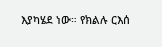እያካሄደ ነው። የክልሉ ርእሰ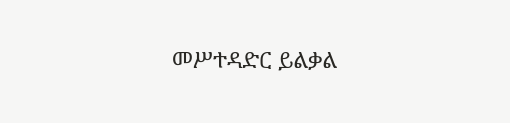መሥተዳድር ይልቃል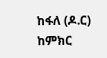ከፋለ (ዶ.ር) ከምክር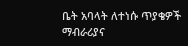ቤት አባላት ለተነሱ ጥያቄዎች ማብራሪያና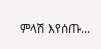ምላሽ እየሰጡ...